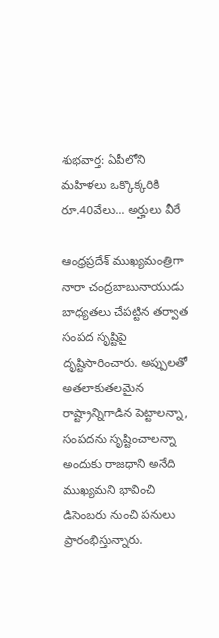శుభవార్త: ఏపీలోని మహిళలు ఒక్కొక్కరికి రూ.40వేలు... అర్హులు వీరే

ఆంధ్రప్రదేశ్ ముఖ్యమంత్రిగా నారా చంద్రబాబునాయుడు బాధ్యతలు చేపట్టిన తర్వాత సంపద సృష్టిపై దృష్టిసారించారు. అప్పులతో అతలాకుతలమైన రాష్ట్రాన్నిగాడిన పెట్టాలన్నా, సంపదను సృష్టించాలన్నా అందుకు రాజధాని అనేది ముఖ్యమని భావించి డిసెంబరు నుంచి పనులు ప్రారంభిస్తున్నారు.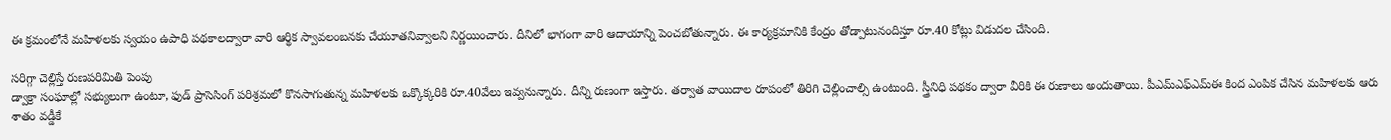ఈ క్రమంలోనే మహిళలకు స్వయం ఉపాధి పథకాలద్వారా వారి ఆర్థిక స్వావలంబనకు చేయూతనివ్వాలని నిర్ణయించారు. దీనిలో భాగంగా వారి ఆదాయాన్ని పెంచబోతున్నారు. ఈ కార్యక్రమానికి కేంద్రం తోడ్పాటునందిస్తూ రూ.40 కోట్లు విడుదల చేసింది.

సరిగ్గా చెల్లిస్తే రుణపరిమితి పెంపు
డ్వాక్రా సంఘాల్లో సభ్యులుగా ఉంటూ, ఫుడ్ ప్రాసెసింగ్ పరిశ్రమలో కొనసాగుతున్న మహిళలకు ఒక్కొక్కరికి రూ.40వేలు ఇవ్వనున్నారు. దీన్ని రుణంగా ఇస్తారు. తర్వాత వాయిదాల రూపంలో తిరిగి చెల్లించాల్సి ఉంటుంది. స్త్రీనిధి పథకం ద్వారా వీరికి ఈ రుణాలు అందుతాయి. పీఎమ్‌ఎఫ్‌ఎమ్‌ఈ కింద ఎంపిక చేసిన మహిళలకు ఆరు శాతం వడ్డీకే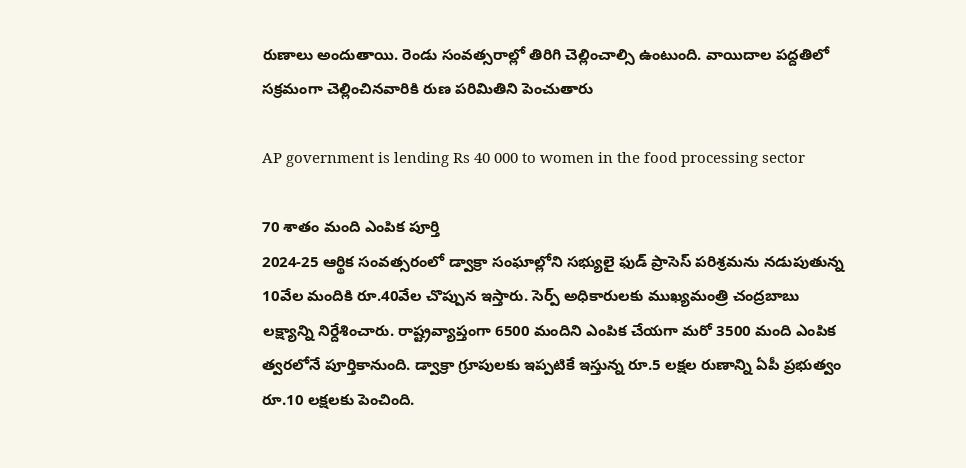రుణాలు అందుతాయి. రెండు సంవత్సరాల్లో తిరిగి చెల్లించాల్సి ఉంటుంది. వాయిదాల పద్దతిలో సక్రమంగా చెల్లించినవారికి రుణ పరిమితిని పెంచుతారు

AP government is lending Rs 40 000 to women in the food processing sector

70 శాతం మంది ఎంపిక పూర్తి
2024-25 ఆర్థిక సంవత్సరంలో డ్వాక్రా సంఘాల్లోని సభ్యులై ఫుడ్ ప్రాసెస్ పరిశ్రమను నడుపుతున్న 10వేల మందికి రూ.40వేల చొప్పున ఇస్తారు. సెర్ప్ అధికారులకు ముఖ్యమంత్రి చంద్రబాబు లక్ష్యాన్ని నిర్దేశించారు. రాష్ట్రవ్యాప్తంగా 6500 మందిని ఎంపిక చేయగా మరో 3500 మంది ఎంపిక త్వరలోనే పూర్తికానుంది. డ్వాక్రా గ్రూపులకు ఇప్పటికే ఇస్తున్న రూ.5 లక్షల రుణాన్ని ఏపీ ప్రభుత్వం రూ.10 లక్షలకు పెంచింది.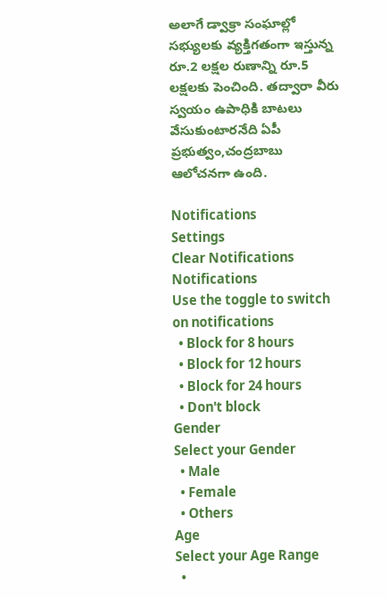అలాగే డ్వాక్రా సంఘాల్లో సభ్యులకు వ్యక్తిగతంగా ఇస్తున్న రూ.2 లక్షల రుణాన్ని రూ.5 లక్షలకు పెంచింది. తద్వారా వీరు స్వయం ఉపాధికి బాటలు వేసుకుంటారనేది ఏపీ ప్రభుత్వం,చంద్రబాబు ఆలోచనగా ఉంది.

Notifications
Settings
Clear Notifications
Notifications
Use the toggle to switch on notifications
  • Block for 8 hours
  • Block for 12 hours
  • Block for 24 hours
  • Don't block
Gender
Select your Gender
  • Male
  • Female
  • Others
Age
Select your Age Range
  •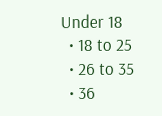Under 18
  • 18 to 25
  • 26 to 35
  • 36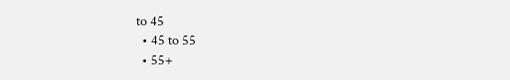to 45
  • 45 to 55
  • 55+